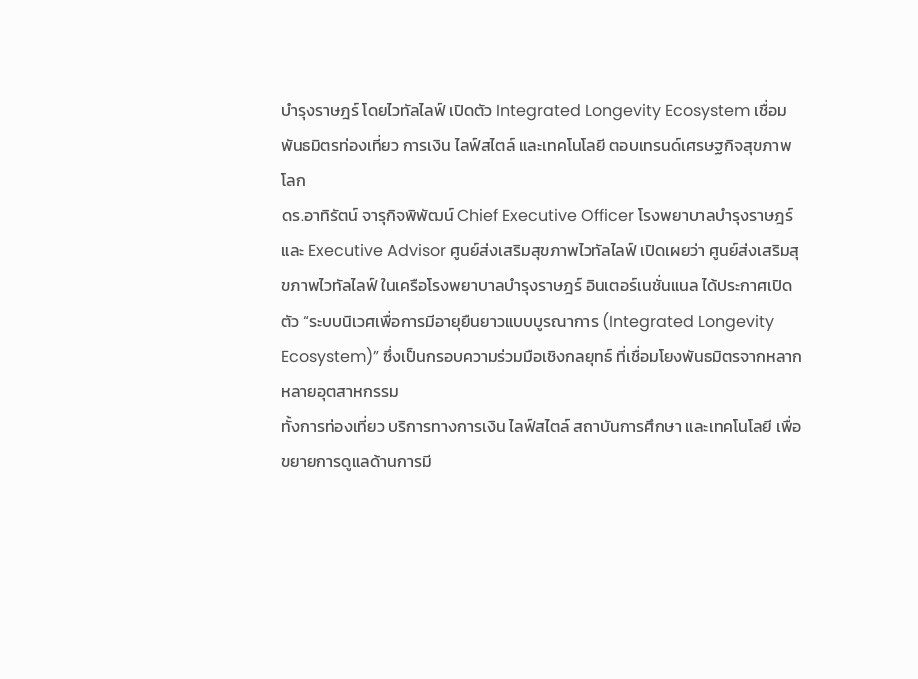บำรุงราษฎร์ โดยไวทัลไลฟ์ เปิดตัว Integrated Longevity Ecosystem เชื่อมพันธมิตรท่องเที่ยว การเงิน ไลฟ์สไตล์ และเทคโนโลยี ตอบเทรนด์เศรษฐกิจสุขภาพโลก
ดร.อาทิรัตน์ จารุกิจพิพัฒน์ Chief Executive Officer โรงพยาบาลบำรุงราษฎร์ และ Executive Advisor ศูนย์ส่งเสริมสุขภาพไวทัลไลฟ์ เปิดเผยว่า ศูนย์ส่งเสริมสุขภาพไวทัลไลฟ์ ในเครือโรงพยาบาลบำรุงราษฎร์ อินเตอร์เนชั่นแนล ได้ประกาศเปิดตัว “ระบบนิเวศเพื่อการมีอายุยืนยาวแบบบูรณาการ (Integrated Longevity Ecosystem)” ซึ่งเป็นกรอบความร่วมมือเชิงกลยุทธ์ ที่เชื่อมโยงพันธมิตรจากหลากหลายอุตสาหกรรม
ทั้งการท่องเที่ยว บริการทางการเงิน ไลฟ์สไตล์ สถาบันการศึกษา และเทคโนโลยี เพื่อขยายการดูแลด้านการมี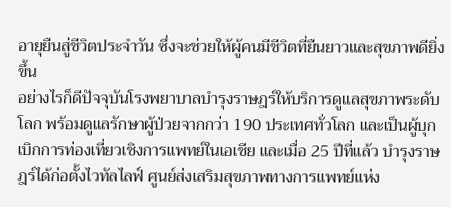อายุยืนสู่ชีวิตประจำวัน ซึ่งจะช่วยให้ผู้คนมีชีวิตที่ยืนยาวและสุขภาพดียิ่งขึ้น
อย่างไรก็ดีปัจจุบันโรงพยาบาลบำรุงราษฎร์ให้บริการดูแลสุขภาพระดับโลก พร้อมดูแลรักษาผู้ป่วยจากกว่า 190 ประเทศทั่วโลก และเป็นผู้บุกเบิกการท่องเที่ยวเชิงการแพทย์ในเอเชีย และเมื่อ 25 ปีที่แล้ว บำรุงราษฎร์ได้ก่อตั้งไวทัลไลฟ์ ศูนย์ส่งเสริมสุขภาพทางการแพทย์แห่ง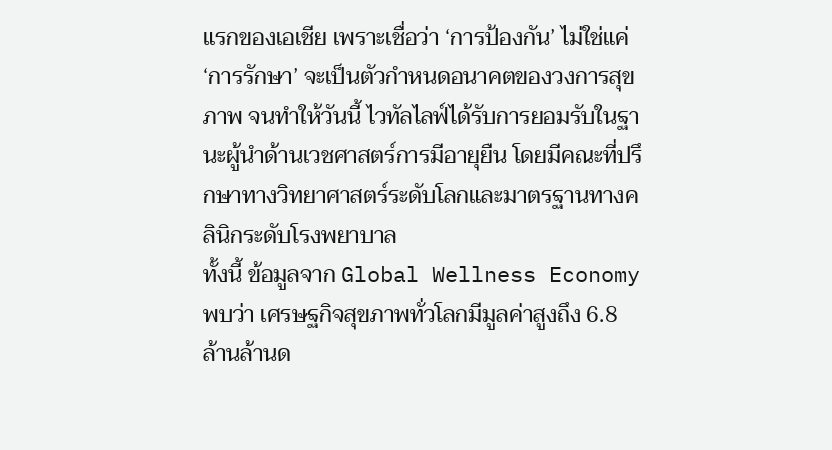แรกของเอเชีย เพราะเชื่อว่า ‘การป้องกัน’ ไม่ใช่แค่ ‘การรักษา’ จะเป็นตัวกำหนดอนาคตของวงการสุขภาพ จนทำให้วันนี้ ไวทัลไลฟ์ได้รับการยอมรับในฐานะผู้นำด้านเวชศาสตร์การมีอายุยืน โดยมีคณะที่ปรึกษาทางวิทยาศาสตร์ระดับโลกและมาตรฐานทางคลินิกระดับโรงพยาบาล
ทั้งนี้ ข้อมูลจาก Global Wellness Economy พบว่า เศรษฐกิจสุขภาพทั่วโลกมีมูลค่าสูงถึง 6.8 ล้านล้านด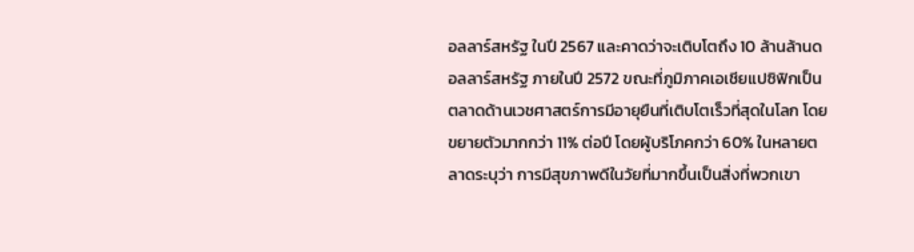อลลาร์สหรัฐ ในปี 2567 และคาดว่าจะเติบโตถึง 10 ล้านล้านดอลลาร์สหรัฐ ภายในปี 2572 ขณะที่ภูมิภาคเอเชียแปซิฟิกเป็นตลาดด้านเวชศาสตร์การมีอายุยืนที่เติบโตเร็วที่สุดในโลก โดยขยายตัวมากกว่า 11% ต่อปี โดยผู้บริโภคกว่า 60% ในหลายตลาดระบุว่า การมีสุขภาพดีในวัยที่มากขึ้นเป็นสิ่งที่พวกเขา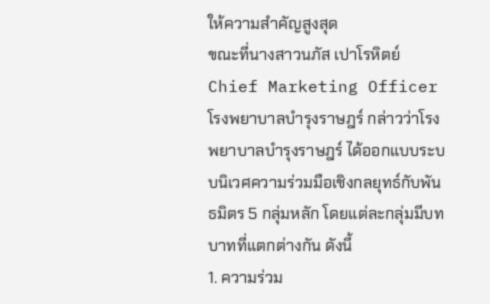ให้ความสำคัญสูงสุด
ขณะที่นางสาวนภัส เปาโรหิตย์ Chief Marketing Officer โรงพยาบาลบำรุงราษฎร์ กล่าวว่าโรงพยาบาลบำรุงราษฎร์ ได้ออกแบบระบบนิเวศความร่วมมือเชิงกลยุทธ์กับพันธมิตร 5 กลุ่มหลัก โดยแต่ละกลุ่มมีบทบาทที่แตกต่างกัน ดังนี้
1. ความร่วม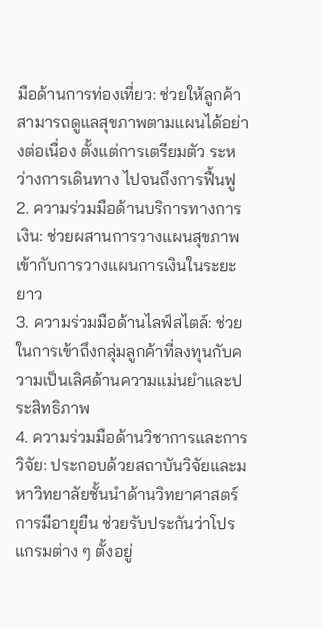มือด้านการท่องเที่ยว: ช่วยให้ลูกค้าสามารถดูแลสุขภาพตามแผนได้อย่างต่อเนื่อง ตั้งแต่การเตรียมตัว ระหว่างการเดินทาง ไปจนถึงการฟื้นฟู
2. ความร่วมมือด้านบริการทางการเงิน: ช่วยผสานการวางแผนสุขภาพเข้ากับการวางแผนการเงินในระยะยาว
3. ความร่วมมือด้านไลฟ์สไตล์: ช่วยในการเข้าถึงกลุ่มลูกค้าที่ลงทุนกับความเป็นเลิศด้านความแม่นยำและประสิทธิภาพ
4. ความร่วมมือด้านวิชาการและการวิจัย: ประกอบด้วยสถาบันวิจัยและมหาวิทยาลัยชั้นนำด้านวิทยาศาสตร์การมีอายุยืน ช่วยรับประกันว่าโปรแกรมต่าง ๆ ตั้งอยู่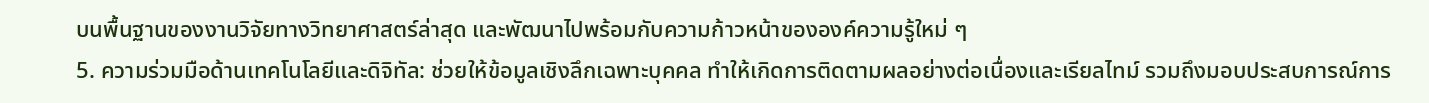บนพื้นฐานของงานวิจัยทางวิทยาศาสตร์ล่าสุด และพัฒนาไปพร้อมกับความก้าวหน้าขององค์ความรู้ใหม่ ๆ
5. ความร่วมมือด้านเทคโนโลยีและดิจิทัล: ช่วยให้ข้อมูลเชิงลึกเฉพาะบุคคล ทำให้เกิดการติดตามผลอย่างต่อเนื่องและเรียลไทม์ รวมถึงมอบประสบการณ์การ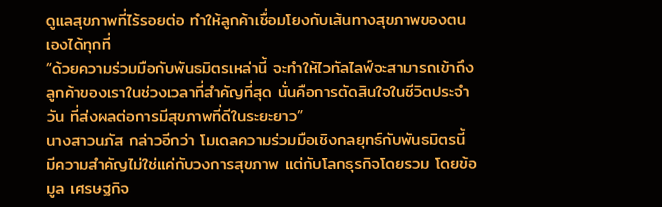ดูแลสุขภาพที่ไร้รอยต่อ ทำให้ลูกค้าเชื่อมโยงกับเส้นทางสุขภาพของตนเองได้ทุกที่
“ด้วยความร่วมมือกับพันธมิตรเหล่านี้ จะทำให้ไวทัลไลฟ์จะสามารถเข้าถึงลูกค้าของเราในช่วงเวลาที่สำคัญที่สุด นั่นคือการตัดสินใจในชีวิตประจำวัน ที่ส่งผลต่อการมีสุขภาพที่ดีในระยะยาว”
นางสาวนภัส กล่าวอีกว่า โมเดลความร่วมมือเชิงกลยุทธ์กับพันธมิตรนี้ มีความสำคัญไม่ใช่แค่กับวงการสุขภาพ แต่กับโลกธุรกิจโดยรวม โดยข้อมูล เศรษฐกิจ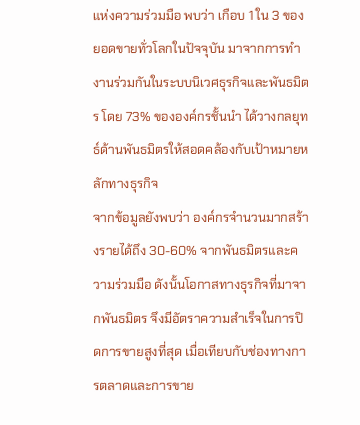แห่งความร่วมมือ พบว่า เกือบ 1 ใน 3 ของยอดขายทั่วโลกในปัจจุบัน มาจากการทำงานร่วมกันในระบบนิเวศธุรกิจและพันธมิตร โดย 73% ขององค์กรชั้นนำ ได้วางกลยุทธ์ด้านพันธมิตรให้สอดคล้องกับเป้าหมายหลักทางธุรกิจ
จากข้อมูลยังพบว่า องค์กรจำนวนมากสร้างรายได้ถึง 30-60% จากพันธมิตรและความร่วมมือ ดังนั้นโอกาสทางธุรกิจที่มาจากพันธมิตร จึงมีอัตราความสำเร็จในการปิดการขายสูงที่สุด เมื่อเทียบกับช่องทางการตลาดและการขาย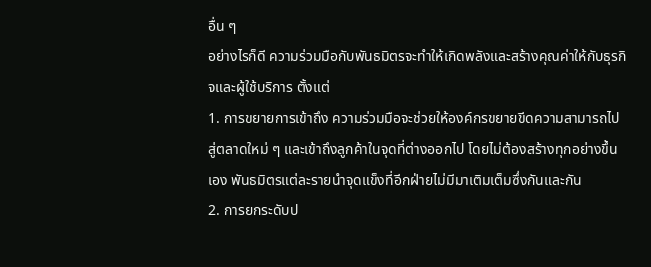อื่น ๆ
อย่างไรก็ดี ความร่วมมือกับพันธมิตรจะทำให้เกิดพลังและสร้างคุณค่าให้กับธุรกิจและผู้ใช้บริการ ตั้งแต่
1. การขยายการเข้าถึง ความร่วมมือจะช่วยให้องค์กรขยายขีดความสามารถไปสู่ตลาดใหม่ ๆ และเข้าถึงลูกค้าในจุดที่ต่างออกไป โดยไม่ต้องสร้างทุกอย่างขึ้นเอง พันธมิตรแต่ละรายนำจุดแข็งที่อีกฝ่ายไม่มีมาเติมเต็มซึ่งกันและกัน
2. การยกระดับป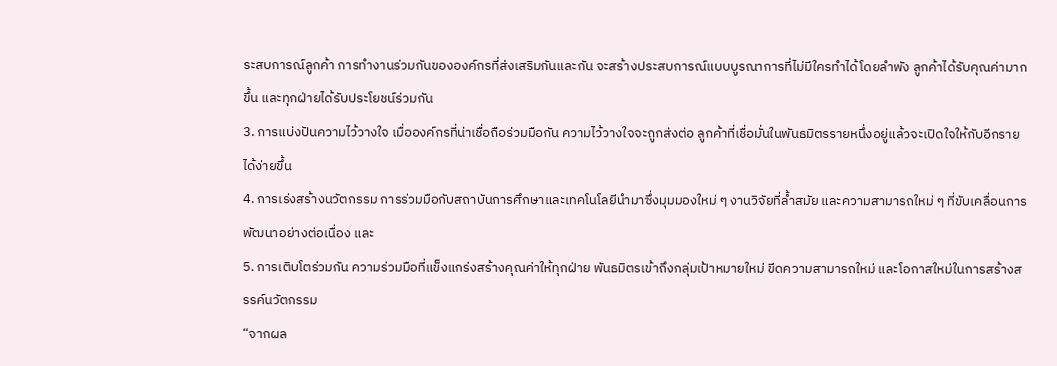ระสบการณ์ลูกค้า การทำงานร่วมกันขององค์กรที่ส่งเสริมกันและกัน จะสร้างประสบการณ์แบบบูรณาการที่ไม่มีใครทำได้โดยลำพัง ลูกค้าได้รับคุณค่ามากขึ้น และทุกฝ่ายได้รับประโยชน์ร่วมกัน
3. การแบ่งปันความไว้วางใจ เมื่อองค์กรที่น่าเชื่อถือร่วมมือกัน ความไว้วางใจจะถูกส่งต่อ ลูกค้าที่เชื่อมั่นในพันธมิตรรายหนึ่งอยู่แล้วจะเปิดใจให้กับอีกรายได้ง่ายขึ้น
4. การเร่งสร้างนวัตกรรม การร่วมมือกับสถาบันการศึกษาและเทคโนโลยีนำมาซึ่งมุมมองใหม่ ๆ งานวิจัยที่ล้ำสมัย และความสามารถใหม่ ๆ ที่ขับเคลื่อนการพัฒนาอย่างต่อเนื่อง และ
5. การเติบโตร่วมกัน ความร่วมมือที่แข็งแกร่งสร้างคุณค่าให้ทุกฝ่าย พันธมิตรเข้าถึงกลุ่มเป้าหมายใหม่ ขีดความสามารถใหม่ และโอกาสใหม่ในการสร้างสรรค์นวัตกรรม
“จากผล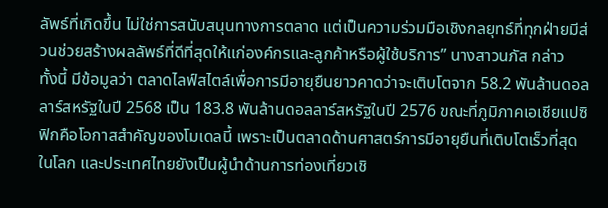ลัพธ์ที่เกิดขึ้น ไม่ใช่การสนับสนุนทางการตลาด แต่เป็นความร่วมมือเชิงกลยุทธ์ที่ทุกฝ่ายมีส่วนช่วยสร้างผลลัพธ์ที่ดีที่สุดให้แก่องค์กรและลูกค้าหรือผู้ใช้บริการ” นางสาวนภัส กล่าว
ทั้งนี้ มีข้อมูลว่า ตลาดไลฟ์สไตล์เพื่อการมีอายุยืนยาวคาดว่าจะเติบโตจาก 58.2 พันล้านดอลลาร์สหรัฐในปี 2568 เป็น 183.8 พันล้านดอลลาร์สหรัฐในปี 2576 ขณะที่ภูมิภาคเอเชียแปซิฟิกคือโอกาสสำคัญของโมเดลนี้ เพราะเป็นตลาดด้านศาสตร์การมีอายุยืนที่เติบโตเร็วที่สุดในโลก และประเทศไทยยังเป็นผู้นำด้านการท่องเที่ยวเชิ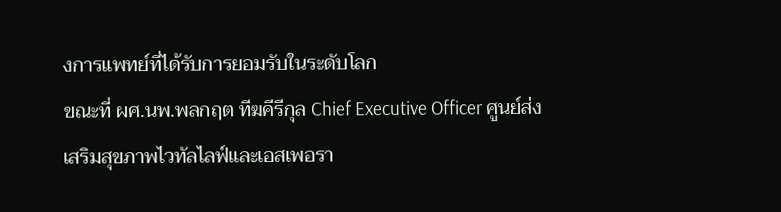งการแพทย์ที่ได้รับการยอมรับในระดับโลก
ขณะที่ ผศ.นพ.พลกฤต ทีฆคีรีกุล Chief Executive Officer ศูนย์ส่งเสริมสุขภาพไวทัลไลฟ์และเอสเพอรา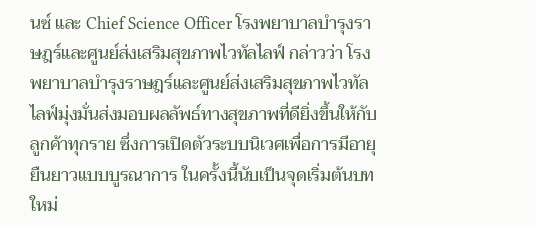นซ์ และ Chief Science Officer โรงพยาบาลบำรุงราษฎร์และศูนย์ส่งเสริมสุขภาพไวทัลไลฟ์ กล่าวว่า โรงพยาบาลบำรุงราษฎร์และศูนย์ส่งเสริมสุขภาพไวทัลไลฟ์มุ่งมั่นส่งมอบผลลัพธ์ทางสุขภาพที่ดียิ่งขึ้นให้กับลูกค้าทุกราย ซึ่งการเปิดตัวระบบนิเวศเพื่อการมีอายุยืนยาวแบบบูรณาการ ในครั้งนี้นับเป็นจุดเริ่มต้นบทใหม่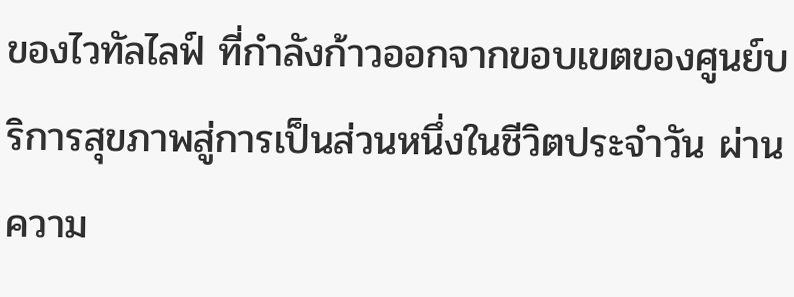ของไวทัลไลฟ์ ที่กำลังก้าวออกจากขอบเขตของศูนย์บริการสุขภาพสู่การเป็นส่วนหนึ่งในชีวิตประจำวัน ผ่านความ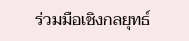ร่วมมือเชิงกลยุทธ์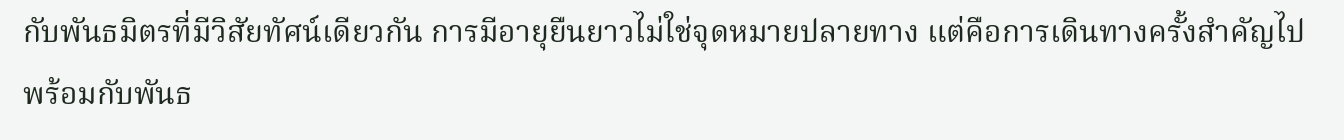กับพันธมิตรที่มีวิสัยทัศน์เดียวกัน การมีอายุยืนยาวไม่ใช่จุดหมายปลายทาง แต่คือการเดินทางครั้งสำคัญไปพร้อมกับพันธ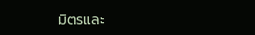มิตรและ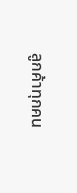ลูกค้าทุกคน